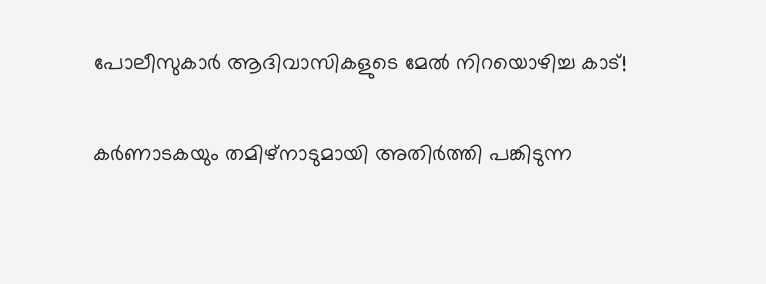പോലീസുകാർ ആദിവാസികളുടെ മേൽ നിറയൊഴിച്ച കാട്!

കർണാടകയും തമിഴ്നാടുമായി അതിർത്തി പങ്കിടുന്ന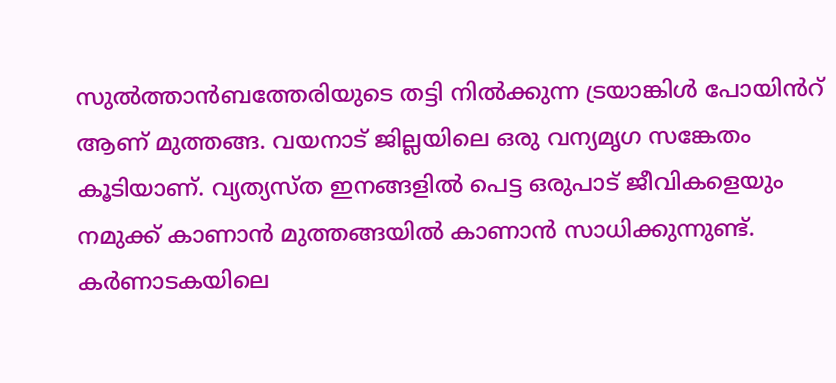സുൽത്താൻബത്തേരിയുടെ തട്ടി നിൽക്കുന്ന ട്രയാങ്കിൾ പോയിൻറ് ആണ് മുത്തങ്ങ. വയനാട് ജില്ലയിലെ ഒരു വന്യമൃഗ സങ്കേതം കൂടിയാണ്. വ്യത്യസ്ത ഇനങ്ങളിൽ പെട്ട ഒരുപാട് ജീവികളെയും നമുക്ക് കാണാൻ മുത്തങ്ങയിൽ കാണാൻ സാധിക്കുന്നുണ്ട്. കർണാടകയിലെ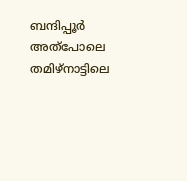ബന്ദിപ്പൂർ അത്പോലെ തമിഴ്‌നാട്ടിലെ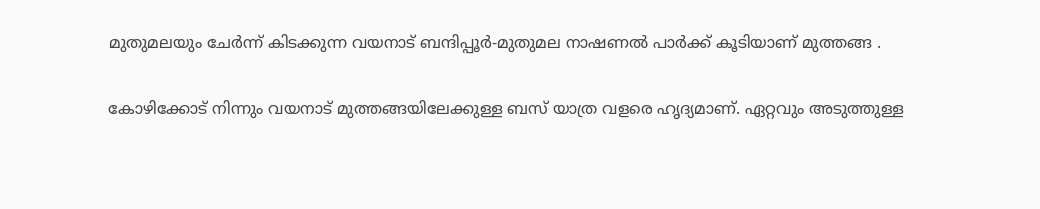മുതുമലയും ചേർന്ന് കിടക്കുന്ന വയനാട് ബന്ദിപ്പൂർ-മുതുമല നാഷണൽ പാർക്ക് കൂടിയാണ് മുത്തങ്ങ .

കോഴിക്കോട് നിന്നും വയനാട് മുത്തങ്ങയിലേക്കുള്ള ബസ് യാത്ര വളരെ ഹൃദ്യമാണ്. ഏറ്റവും അടുത്തുള്ള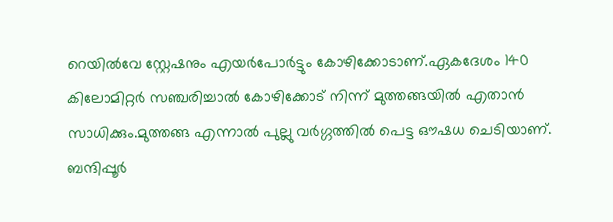റെയിൽവേ സ്റ്റേഷനും എയർപോർട്ടും കോഴിക്കോടാണ്.ഏകദേശം 140 കിലോമിറ്റർ സഞ്ചരിച്ചാൽ കോഴിക്കോട് നിന്ന് മുത്തങ്ങയിൽ എതാൻ സാധിക്കും.മുത്തങ്ങ എന്നാൽ പുല്ലു വർഗ്ഗത്തിൽ പെട്ട ഔഷധ ചെടിയാണ്. ബന്ദിപ്പൂർ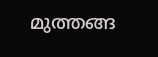മുത്തങ്ങ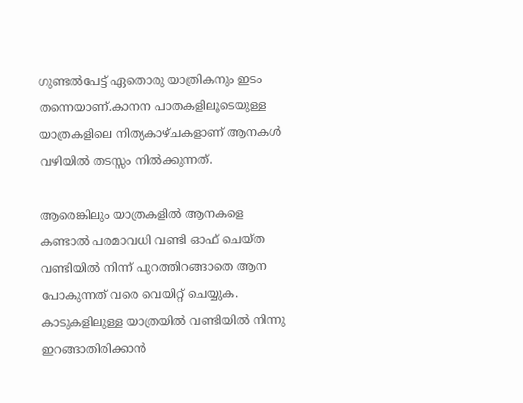ഗുണ്ടൽപേട്ട് ഏതൊരു യാത്രികനും ഇടം തന്നെയാണ്.കാനന പാതകളിലൂടെയുള്ള യാത്രകളിലെ നിത്യകാഴ്ചകളാണ് ആനകൾ വഴിയിൽ തടസ്സം നിൽക്കുന്നത്.

ആരെങ്കിലും യാത്രകളിൽ ആനകളെ കണ്ടാൽ പരമാവധി വണ്ടി ഓഫ് ചെയ്ത വണ്ടിയിൽ നിന്ന് പുറത്തിറങ്ങാതെ ആന പോകുന്നത് വരെ വെയിറ്റ് ചെയ്യുക. കാടുകളിലുള്ള യാത്രയിൽ വണ്ടിയിൽ നിന്നു ഇറങ്ങാതിരിക്കാൻ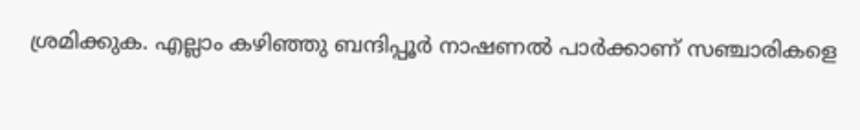ശ്രമിക്കുക. എല്ലാം കഴിഞ്ഞു ബന്ദിപ്പൂർ നാഷണൽ പാർക്കാണ് സഞ്ചാരികളെ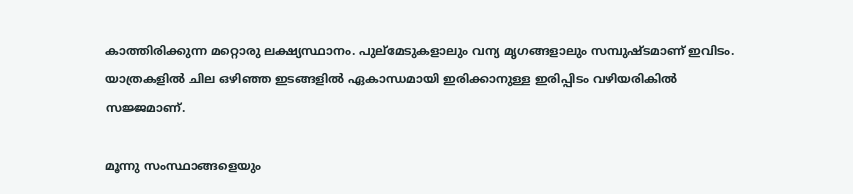കാത്തിരിക്കുന്ന മറ്റൊരു ലക്ഷ്യസ്ഥാനം. പുല്മേടുകളാലും വന്യ മൃഗങ്ങളാലും സമ്പുഷ്ടമാണ് ഇവിടം. യാത്രകളിൽ ചില ഒഴിഞ്ഞ ഇടങ്ങളിൽ ഏകാന്ധമായി ഇരിക്കാനുള്ള ഇരിപ്പിടം വഴിയരികിൽ സജ്ജമാണ്.

മൂന്നു സംസ്ഥാങ്ങളെയും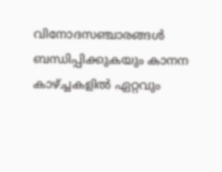വിനോദസഞ്ചാരങ്ങൾ ബന്ധിപ്പിക്കുകയും കാനന കാഴ്‌ച്ചകളിൽ ഏറ്റവും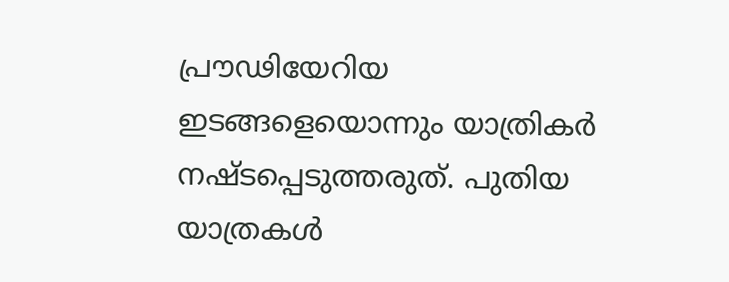പ്രൗഢിയേറിയ ഇടങ്ങളെയൊന്നും യാത്രികർ നഷ്ടപ്പെടുത്തരുത്. പുതിയ യാത്രകൾ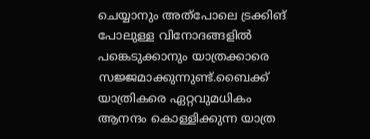ചെയ്യാനും അത്പോലെ ട്രക്കിങ് പോലുള്ള വിനോദങ്ങളിൽ പങ്കെടുക്കാനും യാത്രക്കാരെ സജ്ജമാക്കുന്നുണ്ട്.ബൈക്ക് യാത്രികരെ ഏറ്റവുമധികം ആനന്ദം കൊള്ളിക്കുന്ന യാത്ര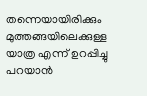തന്നെയായിരിക്കും മുത്തങ്ങയിലെക്കുള്ള യാത്ര എന്ന് ഉറപ്പിച്ചു പറയാൻ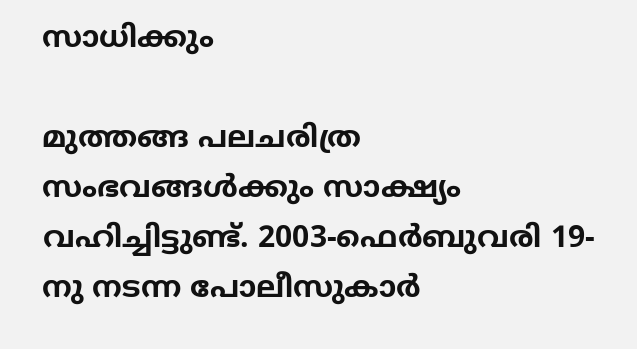സാധിക്കും

മുത്തങ്ങ പലചരിത്ര സംഭവങ്ങൾക്കും സാക്ഷ്യം വഹിച്ചിട്ടുണ്ട്. 2003-ഫെർബുവരി 19-നു നടന്ന പോലീസുകാർ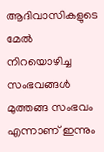ആദിവാസികളുടെ മേൽ നിറയൊഴിച്ച സംഭവങ്ങൾ മുത്തങ്ങ സംഭവം എന്നാണ് ഇന്നും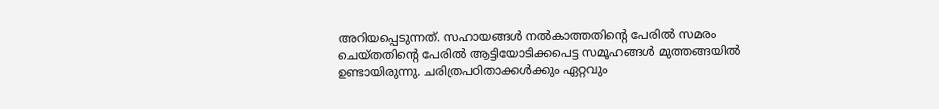അറിയപ്പെടുന്നത്. സഹായങ്ങൾ നൽകാത്തതിന്റെ പേരിൽ സമരം ചെയ്തതിന്റെ പേരിൽ ആട്ടിയോടിക്കപെട്ട സമൂഹങ്ങൾ മുത്തങ്ങയിൽ ഉണ്ടായിരുന്നു. ചരിത്രപഠിതാക്കൾക്കും ഏറ്റവും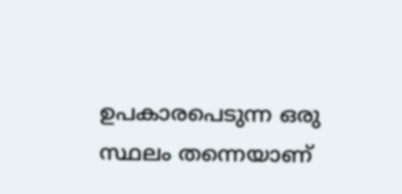ഉപകാരപെടുന്ന ഒരു സ്ഥലം തന്നെയാണ്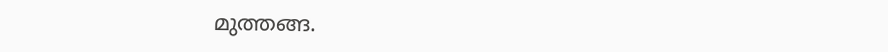മുത്തങ്ങ.